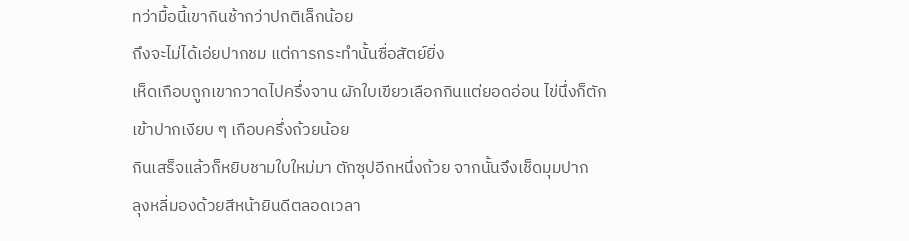ทว่ามื้อนี้เขากินช้ากว่าปกติเล็กน้อย
ถึงจะไม่ได้เอ่ยปากชม แต่การกระทำนั้นซื่อสัตย์ยิ่ง
เห็ดเกือบถูกเขากวาดไปครึ่งจาน ผักใบเขียวเลือกกินแต่ยอดอ่อน ไข่นึ่งก็ตักเข้าปากเงียบ ๆ เกือบครึ่งถ้วยน้อย
กินเสร็จแล้วก็หยิบชามใบใหม่มา ตักซุปอีกหนึ่งถ้วย จากนั้นจึงเช็ดมุมปาก
ลุงหลี่มองด้วยสีหน้ายินดีตลอดเวลา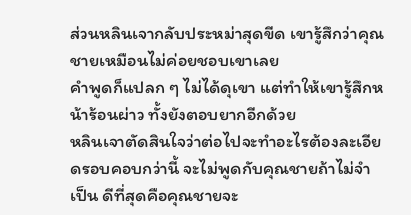ส่วนหลินเจากลับประหม่าสุดขีด เขารู้สึกว่าคุณชายเหมือนไม่ค่อยชอบเขาเลย
คำพูดก็แปลก ๆ ไม่ได้ดุเขา แต่ทำให้เขารู้สึกหน้าร้อนผ่าว ทั้งยังตอบยากอีกด้วย
หลินเจาตัดสินใจว่าต่อไปจะทำอะไรต้องละเอียดรอบคอบกว่านี้ จะไม่พูดกับคุณชายถ้าไม่จำเป็น ดีที่สุดคือคุณชายจะ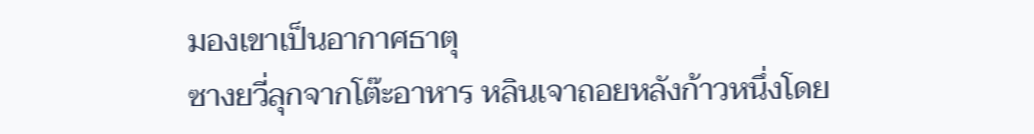มองเขาเป็นอากาศธาตุ
ซางยวี่ลุกจากโต๊ะอาหาร หลินเจาถอยหลังก้าวหนึ่งโดย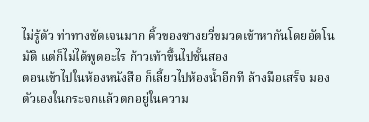ไม่รู้ตัว ท่าทางชัดเจนมาก คิ้วของซางยวี่ขมวดเข้าหากันโดยอัตโนมัติ แต่ก็ไม่ได้พูดอะไร ก้าวเท้าขึ้นไปชั้นสอง
ตอนเข้าไปในห้องหนังสือ ก็เลี้ยวไปห้องน้ำอีกที ล้างมือเสร็จ มองตัวเองในกระจกแล้วตกอยู่ในความ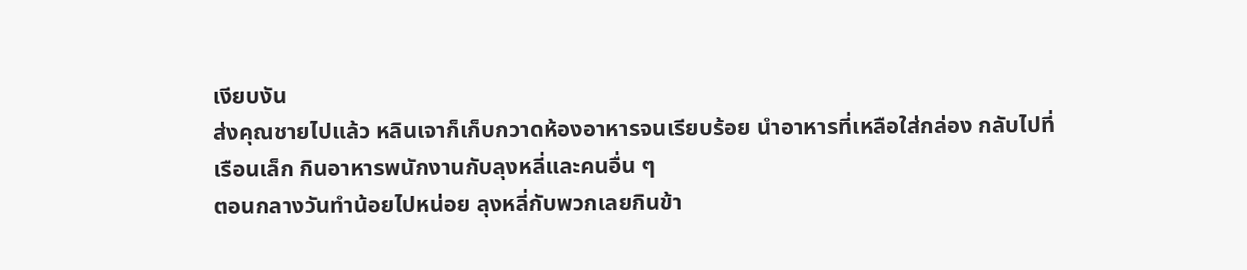เงียบงัน
ส่งคุณชายไปแล้ว หลินเจาก็เก็บกวาดห้องอาหารจนเรียบร้อย นำอาหารที่เหลือใส่กล่อง กลับไปที่เรือนเล็ก กินอาหารพนักงานกับลุงหลี่และคนอื่น ๆ
ตอนกลางวันทำน้อยไปหน่อย ลุงหลี่กับพวกเลยกินข้า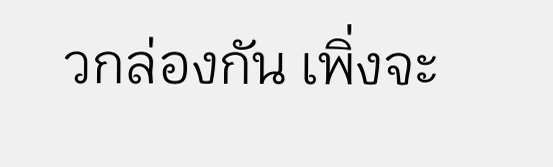วกล่องกัน เพิ่งจะ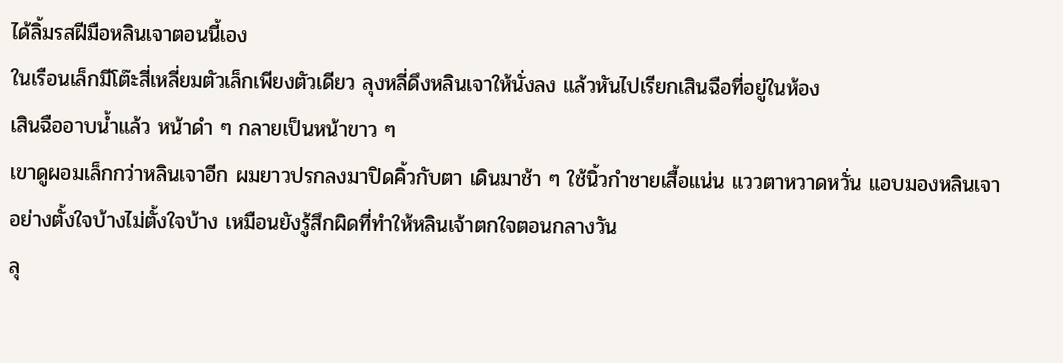ได้ลิ้มรสฝีมือหลินเจาตอนนี้เอง
ในเรือนเล็กมีโต๊ะสี่เหลี่ยมตัวเล็กเพียงตัวเดียว ลุงหลี่ดึงหลินเจาให้นั่งลง แล้วหันไปเรียกเสินฉือที่อยู่ในห้อง
เสินฉืออาบน้ำแล้ว หน้าดำ ๆ กลายเป็นหน้าขาว ๆ
เขาดูผอมเล็กกว่าหลินเจาอีก ผมยาวปรกลงมาปิดคิ้วกับตา เดินมาช้า ๆ ใช้นิ้วกำชายเสื้อแน่น แววตาหวาดหวั่น แอบมองหลินเจาอย่างตั้งใจบ้างไม่ตั้งใจบ้าง เหมือนยังรู้สึกผิดที่ทำให้หลินเจ้าตกใจตอนกลางวัน
ลุ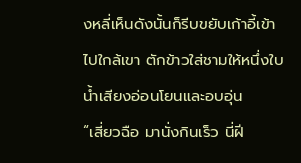งหลี่เห็นดังนั้นก็รีบขยับเก้าอี้เข้าไปใกล้เขา ตักข้าวใส่ชามให้หนึ่งใบ น้ำเสียงอ่อนโยนและอบอุ่น
“เสี่ยวฉือ มานั่งกินเร็ว นี่ฝี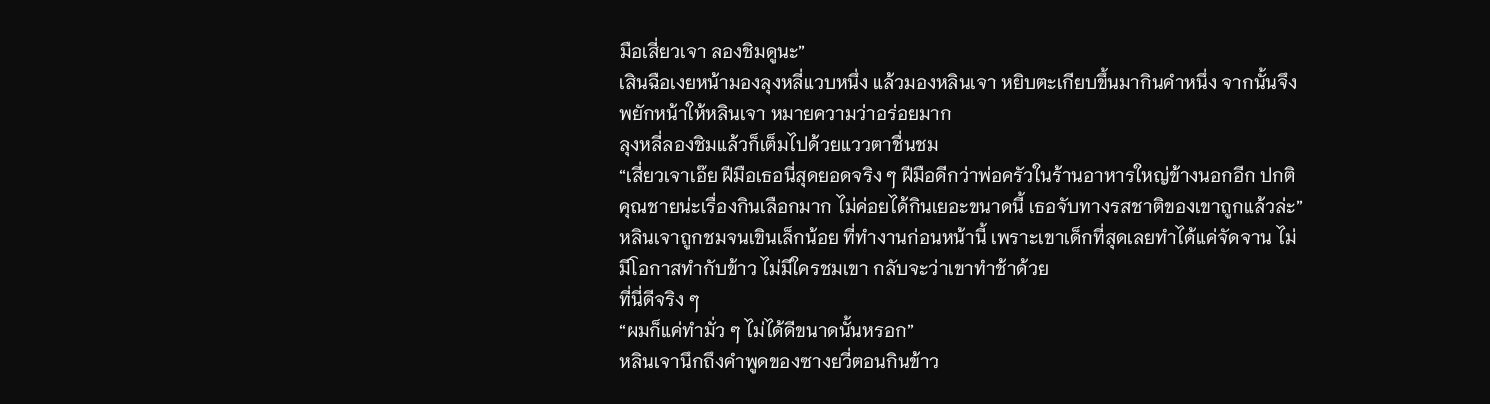มือเสี่ยวเจา ลองชิมดูนะ”
เสินฉือเงยหน้ามองลุงหลี่แวบหนึ่ง แล้วมองหลินเจา หยิบตะเกียบขึ้นมากินคำหนึ่ง จากนั้นจึงพยักหน้าให้หลินเจา หมายความว่าอร่อยมาก
ลุงหลี่ลองชิมแล้วก็เต็มไปด้วยแววตาชื่นชม
“เสี่ยวเจาเอ๊ย ฝีมือเธอนี่สุดยอดจริง ๆ ฝีมือดีกว่าพ่อครัวในร้านอาหารใหญ่ข้างนอกอีก ปกติคุณชายน่ะเรื่องกินเลือกมาก ไม่ค่อยได้กินเยอะขนาดนี้ เธอจับทางรสชาติของเขาถูกแล้วล่ะ”
หลินเจาถูกชมจนเขินเล็กน้อย ที่ทำงานก่อนหน้านี้ เพราะเขาเด็กที่สุดเลยทำได้แค่จัดจาน ไม่มีโอกาสทำกับข้าว ไม่มีใครชมเขา กลับจะว่าเขาทำช้าด้วย
ที่นี่ดีจริง ๆ
“ผมก็แค่ทำมั่ว ๆ ไม่ได้ดีขนาดนั้นหรอก”
หลินเจานึกถึงคำพูดของซางยวี่ตอนกินข้าว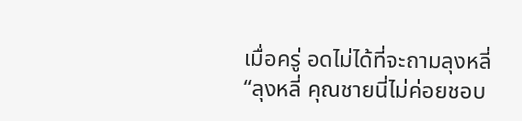เมื่อครู่ อดไม่ได้ที่จะถามลุงหลี่
“ลุงหลี่ คุณชายนี่ไม่ค่อยชอบ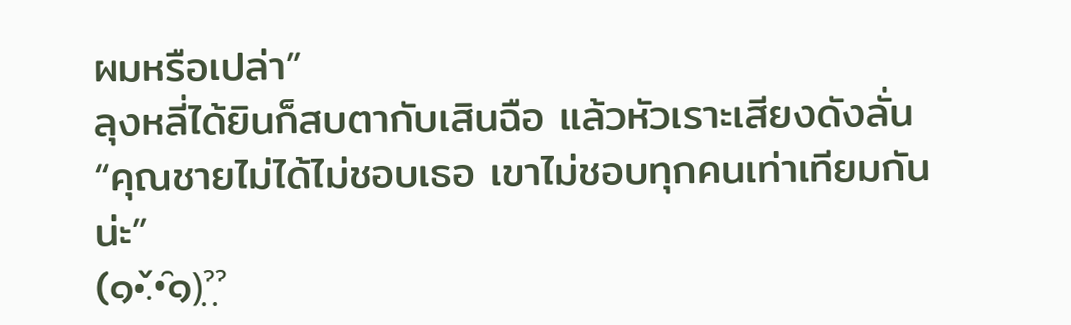ผมหรือเปล่า”
ลุงหลี่ได้ยินก็สบตากับเสินฉือ แล้วหัวเราะเสียงดังลั่น
“คุณชายไม่ได้ไม่ชอบเธอ เขาไม่ชอบทุกคนเท่าเทียมกันน่ะ”
(๑•̌.•̑๑)ˀ̣ˀ̣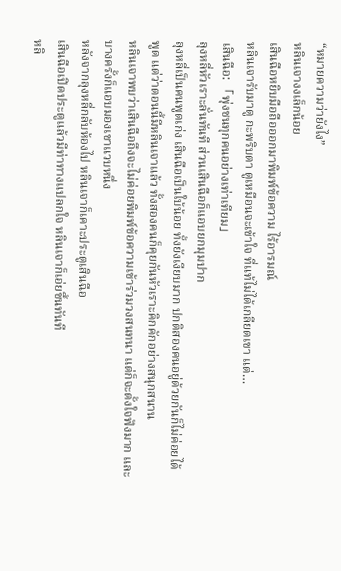“หมายความว่ายังไง”
หลินเจางงเล็กน้อย
เสินฉือหยิบมือถือออกมาพิมพ์ข้อความ ไร้อารมณ์
หลินเจารับมาดู กะพริบตา ดูเหมือนจะเข้าใจ ที่แท้ไม่ได้เกลียดเขา แต่…
เสินฉือ: 「พุ่งชนทุกคนอย่างเท่าเทียม」
ลุงหลี่หัวเราะลั่นทันที ส่วนเสินฉือก็แอบยกมุมปาก
ลุงหลี่เป็นคนพูดเก่ง เสินฉือเป็นใบ้น้อย ทั้งยังเงียบมาก ปกติสองคนอยู่ด้วยกันก็ไม่ค่อยได้พูด แต่ว่าตอนนี้มีหลินเจาแล้ว ทั้งสองคนก็คุยกันหัวเราะคิกคักอย่างสนุกสนาน
หลินเจาพบว่าเสินฉือถึงจะไม่ค่อยพิมพ์ข้อความเข้าร่วมวงสนทนา แต่ก็จะตั้งใจฟังมาก และบางครั้งก็แอบมองเขาแวบหนึ่ง
หลังจากลุงหลี่กลับห้องไป หลินเจาก็เคาะประตูเสินฉือ
เสินฉือเปิดประตูแล้วมีท่าทางแปลกใจ หลินเจาก็เอ่ยขึ้นทันที
หลิ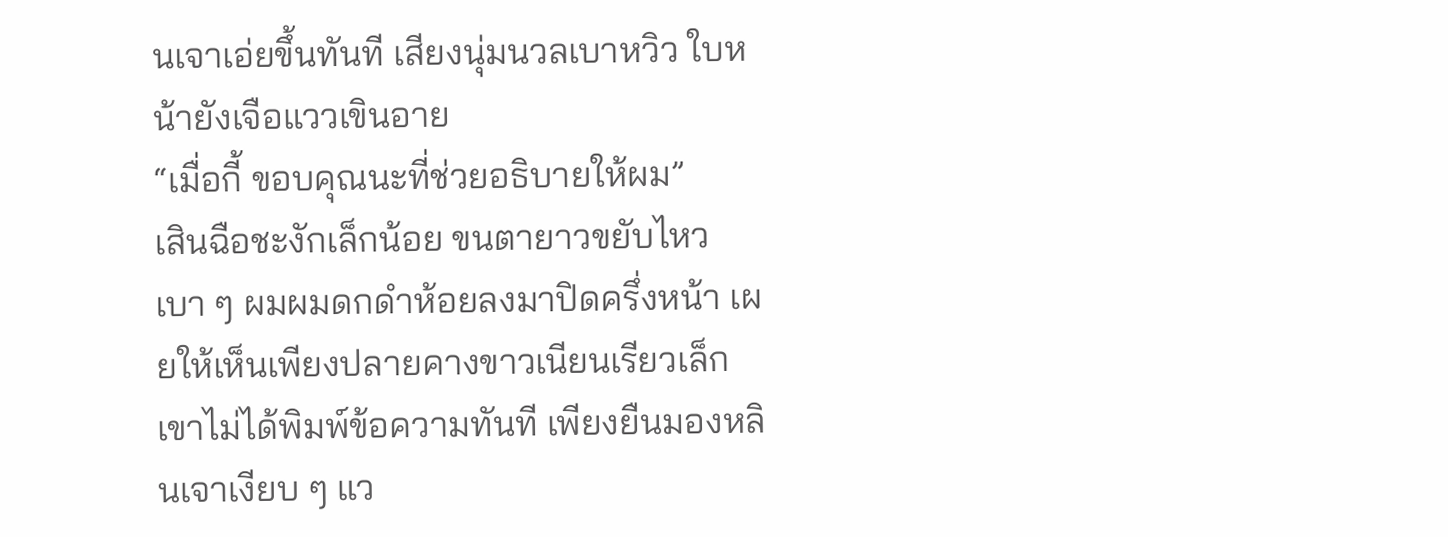นเจาเอ่ยขึ้นทันที เสียงนุ่มนวลเบาหวิว ใบหน้ายังเจือแววเขินอาย
“เมื่อกี้ ขอบคุณนะที่ช่วยอธิบายให้ผม”
เสินฉือชะงักเล็กน้อย ขนตายาวขยับไหวเบา ๆ ผมผมดกดำห้อยลงมาปิดครึ่งหน้า เผยให้เห็นเพียงปลายคางขาวเนียนเรียวเล็ก
เขาไม่ได้พิมพ์ข้อความทันที เพียงยืนมองหลินเจาเงียบ ๆ แว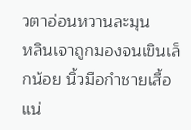วตาอ่อนหวานละมุน
หลินเจาถูกมองจนเขินเล็กน้อย นิ้วมือกำชายเสื้อแน่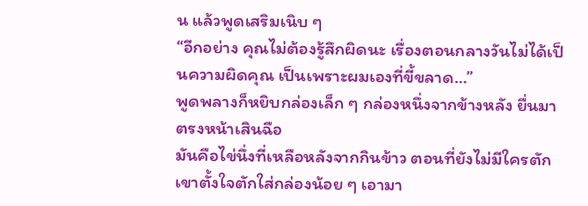น แล้วพูดเสริมเนิบ ๆ
“อีกอย่าง คุณไม่ต้องรู้สึกผิดนะ เรื่องตอนกลางวันไม่ได้เป็นความผิดคุณ เป็นเพราะผมเองที่ขี้ขลาด…”
พูดพลางก็หยิบกล่องเล็ก ๆ กล่องหนึ่งจากข้างหลัง ยื่นมาตรงหน้าเสินฉือ
มันคือไข่นึ่งที่เหลือหลังจากกินข้าว ตอนที่ยังไม่มีใครตัก เขาตั้งใจตักใส่กล่องน้อย ๆ เอามา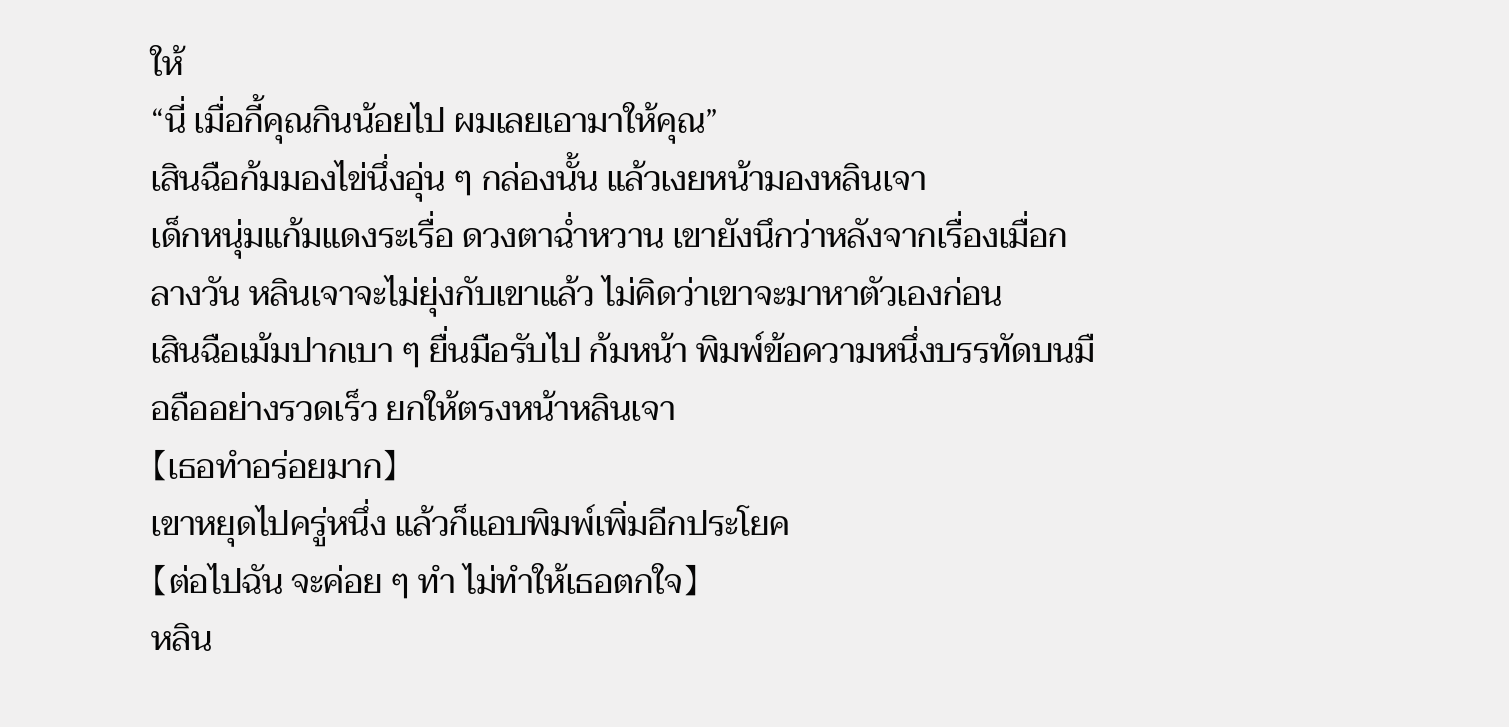ให้
“นี่ เมื่อกี้คุณกินน้อยไป ผมเลยเอามาให้คุณ”
เสินฉือก้มมองไข่นึ่งอุ่น ๆ กล่องนั้น แล้วเงยหน้ามองหลินเจา
เด็กหนุ่มแก้มแดงระเรื่อ ดวงตาฉ่ำหวาน เขายังนึกว่าหลังจากเรื่องเมื่อกลางวัน หลินเจาจะไม่ยุ่งกับเขาแล้ว ไม่คิดว่าเขาจะมาหาตัวเองก่อน
เสินฉือเม้มปากเบา ๆ ยื่นมือรับไป ก้มหน้า พิมพ์ข้อความหนึ่งบรรทัดบนมือถืออย่างรวดเร็ว ยกให้ตรงหน้าหลินเจา
【เธอทำอร่อยมาก】
เขาหยุดไปครู่หนึ่ง แล้วก็แอบพิมพ์เพิ่มอีกประโยค
【ต่อไปฉัน จะค่อย ๆ ทำ ไม่ทำให้เธอตกใจ】
หลิน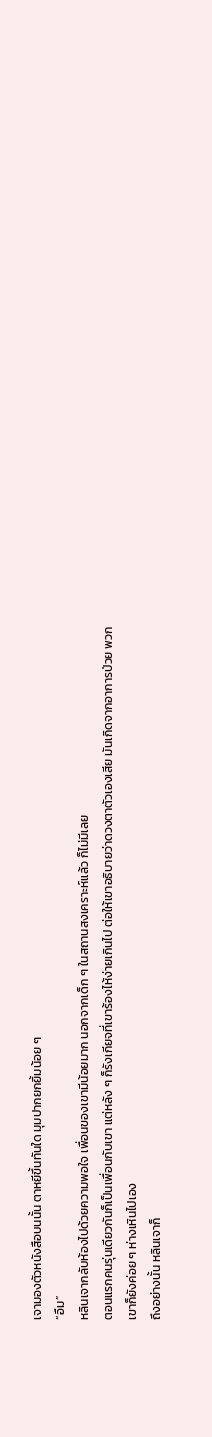เจามองตัวหนังสือบนนั้น ตาหยีขึ้นทันใด มุมปากยกยิ้มน้อย ๆ
“อืม”
หลินเจากลับห้องไปด้วยความพอใจ เพื่อนของเขามีน้อยมาก นอกจากเด็ก ๆ ในสถานสงเคราะห์แล้ว ก็ไม่มีเลย
ตอนแรกคนรุ่นเดียวกันก็เป็นเพื่อนกับเขา แต่หลัง ๆ ก็รังเกียจที่เขาร้องไห้ง่ายเกินไป ต่อให้เขาอธิบายว่าดวงตาตัวเองเสีย มันเกิดจากอาการป่วย พวกเขาก็ยังค่อย ๆ ห่างเหินไปเอง
ถึงอย่างนั้น หลินเจาก็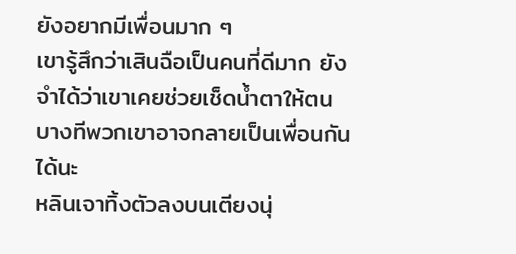ยังอยากมีเพื่อนมาก ๆ
เขารู้สึกว่าเสินฉือเป็นคนที่ดีมาก ยังจำได้ว่าเขาเคยช่วยเช็ดน้ำตาให้ตน บางทีพวกเขาอาจกลายเป็นเพื่อนกันได้นะ
หลินเจาทิ้งตัวลงบนเตียงนุ่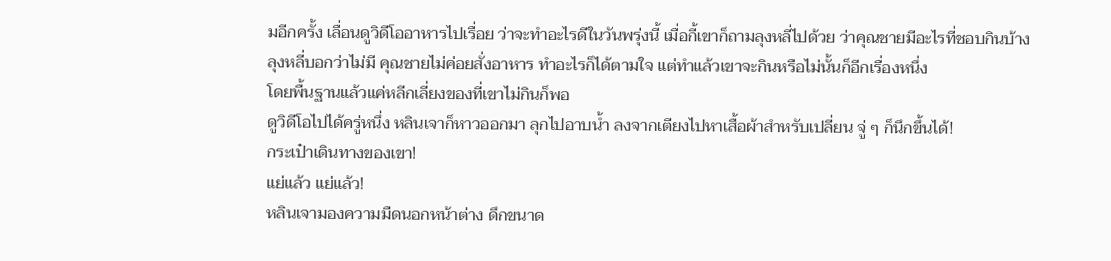มอีกครั้ง เลื่อนดูวิดีโออาหารไปเรื่อย ว่าจะทำอะไรดีในวันพรุ่งนี้ เมื่อกี้เขาก็ถามลุงหลี่ไปด้วย ว่าคุณชายมีอะไรที่ชอบกินบ้าง
ลุงหลี่บอกว่าไม่มี คุณชายไม่ค่อยสั่งอาหาร ทำอะไรก็ได้ตามใจ แต่ทำแล้วเขาจะกินหรือไม่นั้นก็อีกเรื่องหนึ่ง
โดยพื้นฐานแล้วแค่หลีกเลี่ยงของที่เขาไม่กินก็พอ
ดูวิดีโอไปได้ครู่หนึ่ง หลินเจาก็หาวออกมา ลุกไปอาบน้ำ ลงจากเตียงไปหาเสื้อผ้าสำหรับเปลี่ยน จู่ ๆ ก็นึกขึ้นได้!
กระเป๋าเดินทางของเขา!
แย่แล้ว แย่แล้ว!
หลินเจามองความมืดนอกหน้าต่าง ดึกขนาด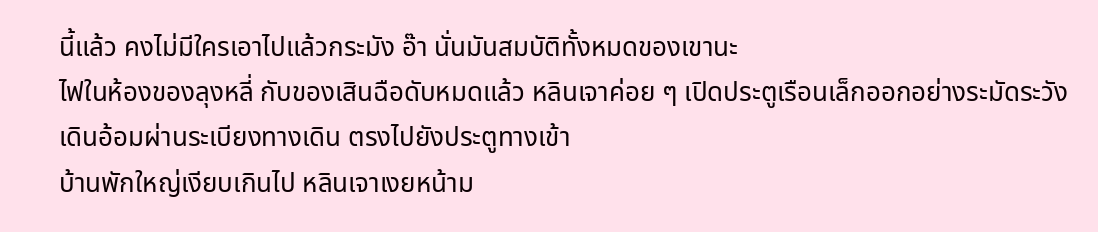นี้แล้ว คงไม่มีใครเอาไปแล้วกระมัง อ๊า นั่นมันสมบัติทั้งหมดของเขานะ
ไฟในห้องของลุงหลี่ กับของเสินฉือดับหมดแล้ว หลินเจาค่อย ๆ เปิดประตูเรือนเล็กออกอย่างระมัดระวัง เดินอ้อมผ่านระเบียงทางเดิน ตรงไปยังประตูทางเข้า
บ้านพักใหญ่เงียบเกินไป หลินเจาเงยหน้าม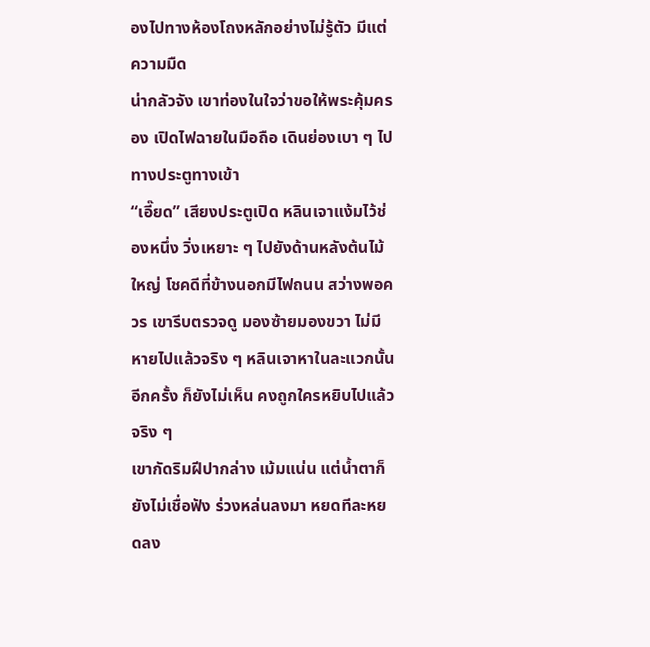องไปทางห้องโถงหลักอย่างไม่รู้ตัว มีแต่ความมืด
น่ากลัวจัง เขาท่องในใจว่าขอให้พระคุ้มครอง เปิดไฟฉายในมือถือ เดินย่องเบา ๆ ไปทางประตูทางเข้า
“เอี๊ยด” เสียงประตูเปิด หลินเจาแง้มไว้ช่องหนึ่ง วิ่งเหยาะ ๆ ไปยังด้านหลังต้นไม้ใหญ่ โชคดีที่ข้างนอกมีไฟถนน สว่างพอควร เขารีบตรวจดู มองซ้ายมองขวา ไม่มี
หายไปแล้วจริง ๆ หลินเจาหาในละแวกนั้นอีกครั้ง ก็ยังไม่เห็น คงถูกใครหยิบไปแล้วจริง ๆ
เขากัดริมฝีปากล่าง เม้มแน่น แต่น้ำตาก็ยังไม่เชื่อฟัง ร่วงหล่นลงมา หยดทีละหยดลง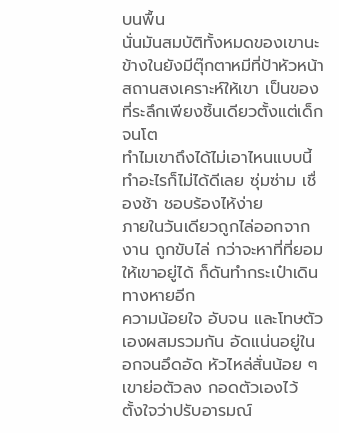บนพื้น
นั่นมันสมบัติทั้งหมดของเขานะ
ข้างในยังมีตุ๊กตาหมีที่ป้าหัวหน้าสถานสงเคราะห์ให้เขา เป็นของที่ระลึกเพียงชิ้นเดียวตั้งแต่เด็กจนโต
ทำไมเขาถึงได้ไม่เอาไหนแบบนี้
ทำอะไรก็ไม่ได้ดีเลย ซุ่มซ่าม เชื่องช้า ชอบร้องไห้ง่าย
ภายในวันเดียวถูกไล่ออกจากงาน ถูกขับไล่ กว่าจะหาที่ที่ยอมให้เขาอยู่ได้ ก็ดันทำกระเป๋าเดินทางหายอีก
ความน้อยใจ อับจน และโทษตัวเองผสมรวมกัน อัดแน่นอยู่ในอกจนอึดอัด หัวไหล่สั่นน้อย ๆ เขาย่อตัวลง กอดตัวเองไว้ ตั้งใจว่าปรับอารมณ์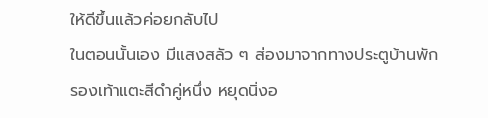ให้ดีขึ้นแล้วค่อยกลับไป
ในตอนนั้นเอง มีแสงสลัว ๆ ส่องมาจากทางประตูบ้านพัก
รองเท้าแตะสีดำคู่หนึ่ง หยุดนิ่งอ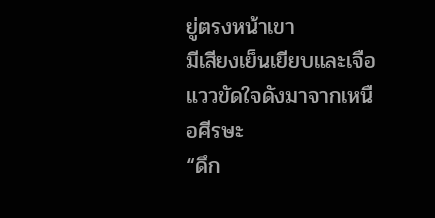ยู่ตรงหน้าเขา
มีเสียงเย็นเยียบและเจือแววขัดใจดังมาจากเหนือศีรษะ
“ดึก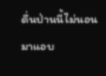ดื่นป่านนี้ไม่นอน มาแอบ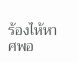ร้องไห้หาศพอ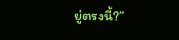ยู่ตรงนี้?”